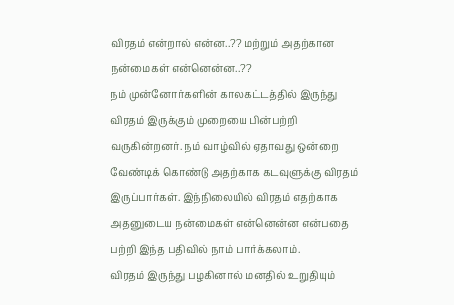விரதம் என்றால் என்ன..?? மற்றும் அதற்கான நன்மைகள் என்னென்ன..??
நம் முன்னோர்களின் காலகட்டத்தில் இருந்து விரதம் இருக்கும் முறையை பின்பற்றி வருகின்றனர். நம் வாழ்வில் ஏதாவது ஒன்றை வேண்டிக் கொண்டு அதற்காக கடவுளுக்கு விரதம் இருப்பார்கள். இந்நிலையில் விரதம் எதற்காக அதனுடைய நன்மைகள் என்னென்ன என்பதை பற்றி இந்த பதிவில் நாம் பார்க்கலாம்.
விரதம் இருந்து பழகினால் மனதில் உறுதியும்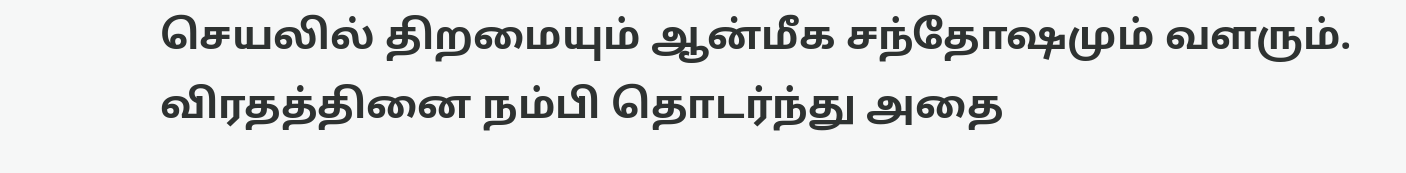செயலில் திறமையும் ஆன்மீக சந்தோஷமும் வளரும். விரதத்தினை நம்பி தொடர்ந்து அதை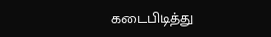கடைபிடித்து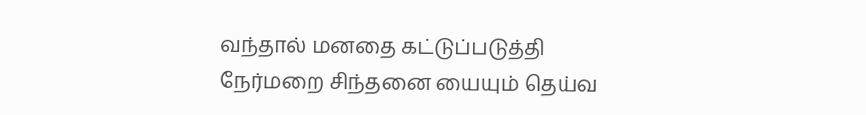வந்தால் மனதை கட்டுப்படுத்தி நேர்மறை சிந்தனை யையும் தெய்வ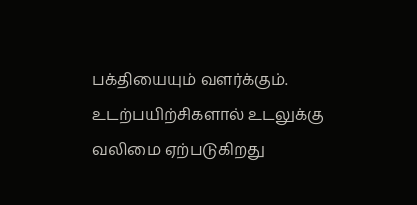பக்தியையும் வளர்க்கும். உடற்பயிற்சிகளால் உடலுக்கு வலிமை ஏற்படுகிறது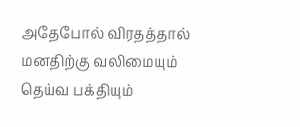அதேபோல் விரதத்தால் மனதிற்கு வலிமையும் தெய்வ பக்தியும்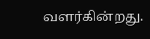வளர்கின்றது.